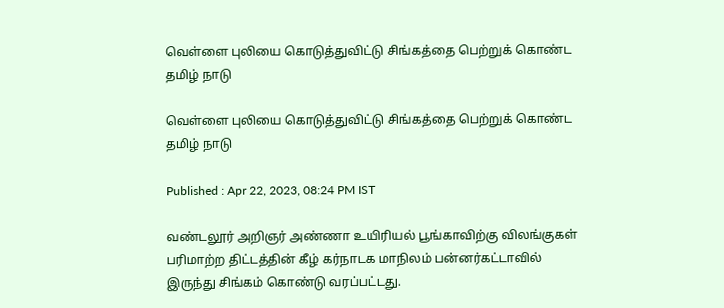வெள்ளை புலியை கொடுத்துவிட்டு சிங்கத்தை பெற்றுக் கொண்ட தமிழ் நாடு

வெள்ளை புலியை கொடுத்துவிட்டு சிங்கத்தை பெற்றுக் கொண்ட தமிழ் நாடு

Published : Apr 22, 2023, 08:24 PM IST

வண்டலூர் அறிஞர் அண்ணா உயிரியல் பூங்காவிற்கு விலங்குகள் பரிமாற்ற திட்டத்தின் கீழ் கர்நாடக மாநிலம் பன்னர்கட்டாவில் இருந்து சிங்கம் கொண்டு வரப்பட்டது.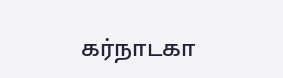கர்நாடகா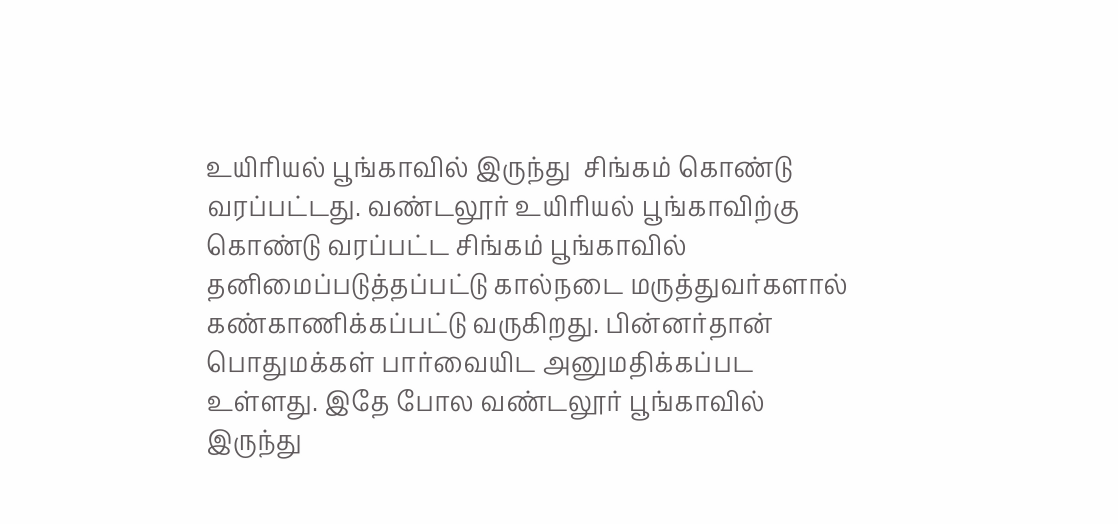உயிரியல் ‌பூங்காவில் இருந்து  சிங்கம் கொண்டு வரப்பட்டது. வண்டலூர் உயிரியல் பூங்காவிற்கு கொண்டு வரப்பட்ட சிங்கம் பூங்காவில் தனிமைப்படுத்தப்பட்டு கால்நடை மருத்துவர்களால் கண்காணிக்கப்பட்டு வருகிறது. பின்னர்தான் பொதுமக்கள் பார்வையிட அனுமதிக்கப்பட உள்ளது. இதே போல வண்டலூர் பூங்காவில் இருந்து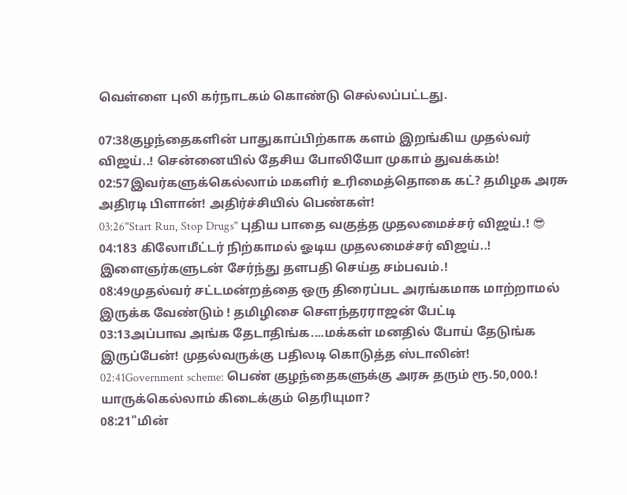வெள்ளை புலி கர்நாடகம் கொண்டு செல்லப்பட்டது.

07:38குழந்தைகளின் பாதுகாப்பிற்காக களம் இறங்கிய முதல்வர் விஜய்..! சென்னையில் தேசிய போலியோ முகாம் துவக்கம்!
02:57இவர்களுக்கெல்லாம் மகளிர் உரிமைத்தொகை கட்? தமிழக அரசு அதிரடி பிளான்! அதிர்ச்சியில் பெண்கள்!
03:26"Start Run, Stop Drugs" புதிய பாதை வகுத்த முதலமைச்சர் விஜய்.! 😎
04:183 கிலோமீட்டர் நிற்காமல் ஓடிய முதலமைச்சர் விஜய்..! இளைஞர்களுடன் சேர்ந்து தளபதி செய்த சம்பவம்.!
08:49முதல்வர் சட்டமன்றத்தை ஒரு திரைப்பட அரங்கமாக மாற்றாமல் இருக்க வேண்டும் ! தமிழிசை சௌந்தரராஜன் பேட்டி
03:13அப்பாவ அங்க தேடாதிங்க....மக்கள் மனதில் போய் தேடுங்க இருப்பேன்! முதல்வருக்கு பதிலடி கொடுத்த ஸ்டாலின்!
02:41Government scheme: பெண் குழந்தைகளுக்கு அரசு தரும் ரூ.50,000.! யாருக்கெல்லாம் கிடைக்கும் தெரியுமா?
08:21"மின்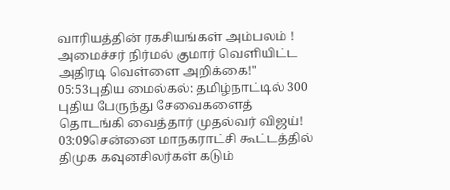வாரியத்தின் ரகசியங்கள் அம்பலம் ! அமைச்சர் நிர்மல் குமார் வெளியிட்ட அதிரடி வெள்ளை அறிக்கை!"
05:53புதிய மைல்கல்: தமிழ்நாட்டில் 300 புதிய பேருந்து சேவைகளைத் தொடங்கி வைத்தார் முதல்வர் விஜய்!
03:09சென்னை மாநகராட்சி கூட்டத்தில் திமுக கவுனசிலர்கள் கடும்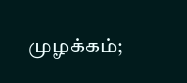முழக்கம்;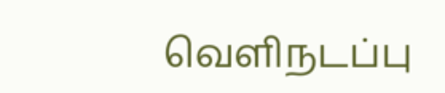வெளிநடப்பு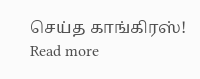செய்த காங்கிரஸ்!
Read more